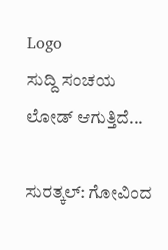Logo
ಸುದ್ದಿ ಸಂಚಯ
ಲೋಡ್ ಆಗುತ್ತಿದೆ...

ಸುರತ್ಕಲ್: ಗೋವಿಂದ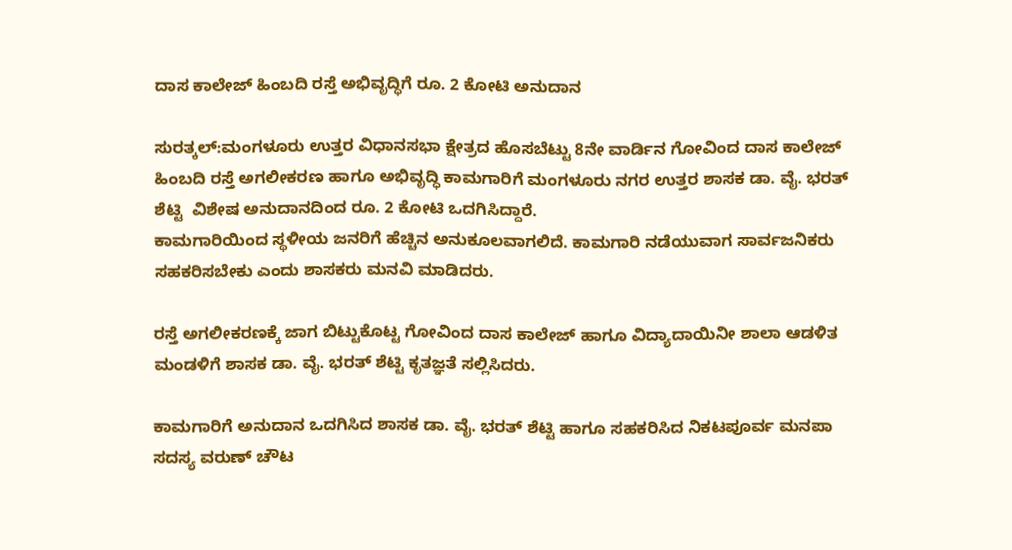ದಾಸ ಕಾಲೇಜ್ ಹಿಂಬದಿ ರಸ್ತೆ ಅಭಿವೃದ್ಧಿಗೆ ರೂ. 2 ಕೋಟಿ ಅನುದಾನ

ಸುರತ್ಕಲ್:ಮಂಗಳೂರು ಉತ್ತರ ವಿಧಾನಸಭಾ ಕ್ಷೇತ್ರದ ಹೊಸಬೆಟ್ಟು 8ನೇ ವಾರ್ಡಿನ ಗೋವಿಂದ ದಾಸ ಕಾಲೇಜ್ ಹಿಂಬದಿ ರಸ್ತೆ ಅಗಲೀಕರಣ ಹಾಗೂ ಅಭಿವೃದ್ಧಿ ಕಾಮಗಾರಿಗೆ ಮಂಗಳೂರು ನಗರ ಉತ್ತರ ಶಾಸಕ ಡಾ. ವೈ. ಭರತ್ ಶೆಟ್ಟಿ  ವಿಶೇಷ ಅನುದಾನದಿಂದ ರೂ. 2 ಕೋಟಿ ಒದಗಿಸಿದ್ದಾರೆ.
ಕಾಮಗಾರಿಯಿಂದ ಸ್ಥಳೀಯ ಜನರಿಗೆ ಹೆಚ್ಚಿನ ಅನುಕೂಲವಾಗಲಿದೆ. ಕಾಮಗಾರಿ ನಡೆಯುವಾಗ ಸಾರ್ವಜನಿಕರು ಸಹಕರಿಸಬೇಕು ಎಂದು ಶಾಸಕರು ಮನವಿ ಮಾಡಿದರು.

ರಸ್ತೆ ಅಗಲೀಕರಣಕ್ಕೆ ಜಾಗ ಬಿಟ್ಟುಕೊಟ್ಟ ಗೋವಿಂದ ದಾಸ ಕಾಲೇಜ್ ಹಾಗೂ ವಿದ್ಯಾದಾಯಿನೀ ಶಾಲಾ ಆಡಳಿತ ಮಂಡಳಿಗೆ ಶಾಸಕ ಡಾ. ವೈ. ಭರತ್ ಶೆಟ್ಟಿ ಕೃತಜ್ಞತೆ ಸಲ್ಲಿಸಿದರು.

ಕಾಮಗಾರಿಗೆ ಅನುದಾನ ಒದಗಿಸಿದ ಶಾಸಕ ಡಾ. ವೈ. ಭರತ್ ಶೆಟ್ಟಿ ಹಾಗೂ ಸಹಕರಿಸಿದ ನಿಕಟಪೂರ್ವ ಮನಪಾ ಸದಸ್ಯ ವರುಣ್ ಚೌಟ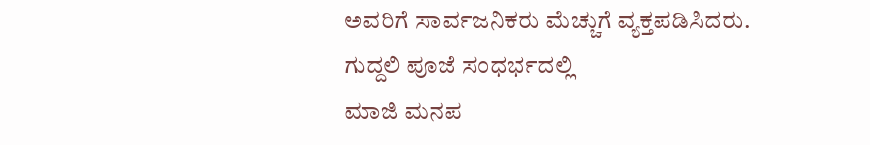ಅವರಿಗೆ ಸಾರ್ವಜನಿಕರು ಮೆಚ್ಚುಗೆ ವ್ಯಕ್ತಪಡಿಸಿದರು.
ಗುದ್ದಲಿ ಪೂಜೆ ಸಂಧರ್ಭದಲ್ಲಿ
ಮಾಜಿ ಮನಪ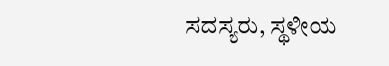ಸದಸ್ಯರು, ಸ್ಥಳೀಯ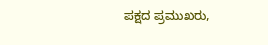ಪಕ್ಷದ ಪ್ರಮುಖರು,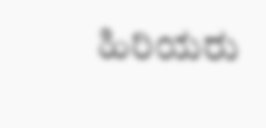ಹಿರಿಯರು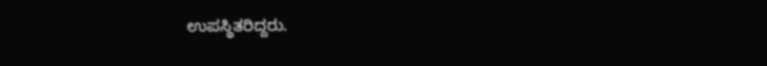ಉಪಸ್ಥಿತರಿದ್ದರು.